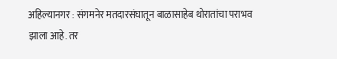अहिल्यानगर : संगमनेर मतदारसंघातून बाळासाहेब थोरातांचा पराभव झाला आहे. तर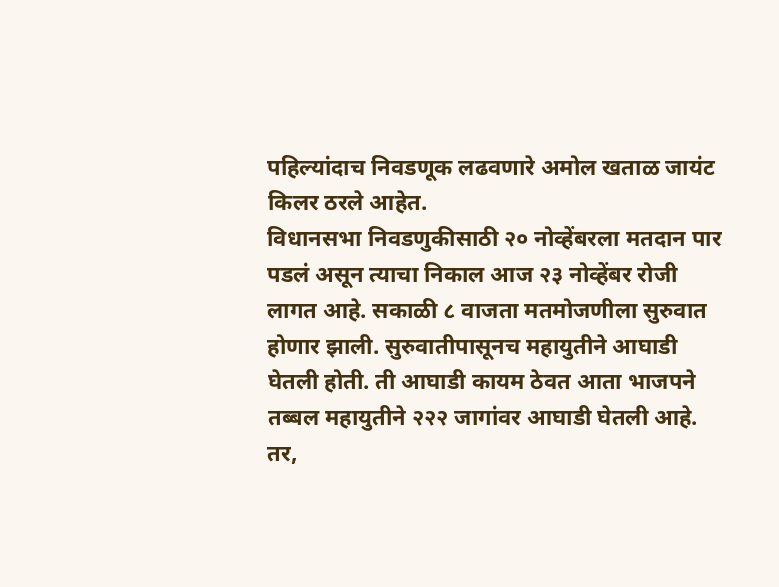पहिल्यांदाच निवडणूक लढवणारे अमोल खताळ जायंट किलर ठरले आहेत.
विधानसभा निवडणुकीसाठी २० नोव्हेंबरला मतदान पार पडलं असून त्याचा निकाल आज २३ नोव्हेंबर रोजी लागत आहे. सकाळी ८ वाजता मतमोजणीला सुरुवात होणार झाली. सुरुवातीपासूनच महायुतीने आघाडी घेतली होती. ती आघाडी कायम ठेवत आता भाजपने तब्बल महायुतीने २२२ जागांवर आघाडी घेतली आहे. तर,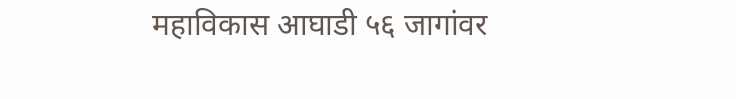महाविकास आघाडी ५६ जागांवर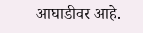आघाडीवर आहे.